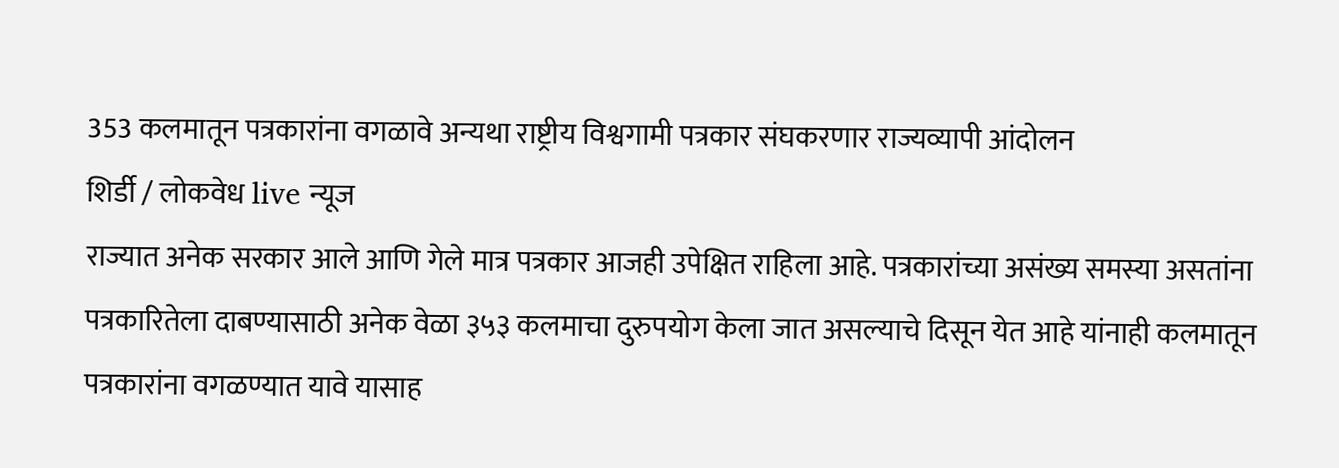353 कलमातून पत्रकारांना वगळावे अन्यथा राष्ट्रीय विश्वगामी पत्रकार संघकरणार राज्यव्यापी आंदोलन
शिर्डी / लोकवेध live न्यूज
राज्यात अनेक सरकार आले आणि गेले मात्र पत्रकार आजही उपेक्षित राहिला आहे. पत्रकारांच्या असंख्य समस्या असतांना पत्रकारितेला दाबण्यासाठी अनेक वेळा ३५३ कलमाचा दुरुपयोग केला जात असल्याचे दिसून येत आहे यांनाही कलमातून पत्रकारांना वगळण्यात यावे यासाह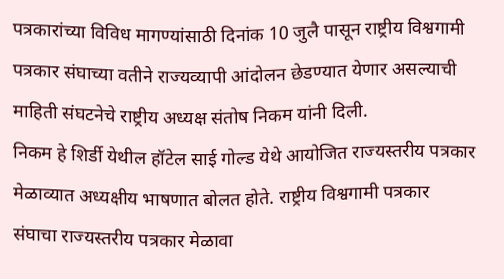पत्रकारांच्या विविध मागण्यांसाठी दिनांक 10 जुलै पासून राष्ट्रीय विश्वगामी पत्रकार संघाच्या वतीने राज्यव्यापी आंदोलन छेडण्यात येणार असल्याची माहिती संघटनेचे राष्ट्रीय अध्यक्ष संतोष निकम यांनी दिली.
निकम हे शिर्डी येथील हॉटेल साई गोल्ड येथे आयोजित राज्यस्तरीय पत्रकार मेळाव्यात अध्यक्षीय भाषणात बोलत होते. राष्ट्रीय विश्वगामी पत्रकार संघाचा राज्यस्तरीय पत्रकार मेळावा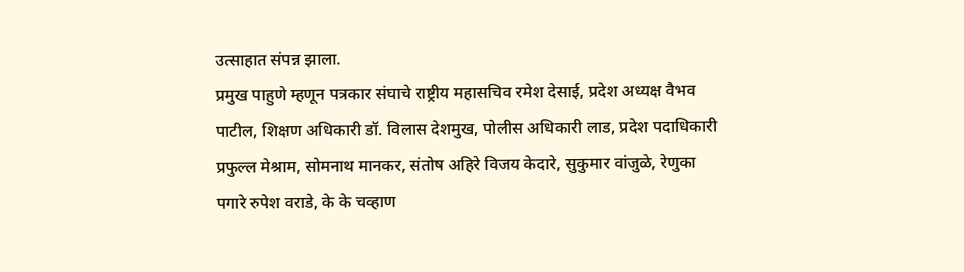उत्साहात संपन्न झाला.
प्रमुख पाहुणे म्हणून पत्रकार संघाचे राष्ट्रीय महासचिव रमेश देसाई, प्रदेश अध्यक्ष वैभव पाटील, शिक्षण अधिकारी डॉ. विलास देशमुख, पोलीस अधिकारी लाड, प्रदेश पदाधिकारी प्रफुल्ल मेश्राम, सोमनाथ मानकर, संतोष अहिरे विजय केदारे, सुकुमार वांजुळे, रेणुका पगारे रुपेश वराडे, के के चव्हाण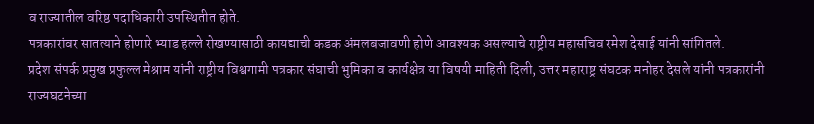व राज्यातील वरिष्ठ पदाधिकारी उपस्थितीत होते.
पत्रकारांवर सातत्याने होणारे भ्याड हल्ले रोखण्यासाठी कायद्याची कडक अंमलबजावणी होणे आवश्यक असल्याचे राष्ट्रीय महासचिव रमेश देसाई यांनी सांगितले.
प्रदेश संपर्क प्रमुख प्रफुल्ल मेश्राम यांनी राष्ट्रीय विश्वगामी पत्रकार संघाची भुमिका व कार्यक्षेत्र या विषयी माहिती दिली, उत्तर महाराष्ट्र संघटक मनोहर देसले यांनी पत्रकारांनी राज्यघटनेच्या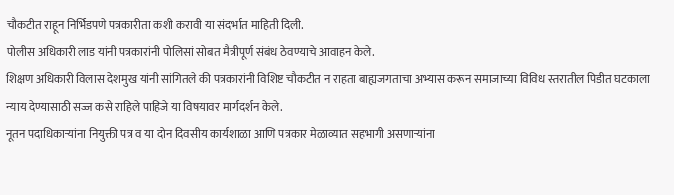चौकटीत राहून निर्भिडपणे पत्रकारीता कशी करावी या संदर्भात माहिती दिली.
पोलीस अधिकारी लाड यांनी पत्रकारांनी पोलिसां सोबत मैत्रीपूर्ण संबंध ठेवण्याचे आवाहन केले.
शिक्षण अधिकारी विलास देशमुख यांनी सांगितले की पत्रकारांनी विशिष्ट चौकटीत न राहता बाह्यजगताचा अभ्यास करून समाजाच्या विविध स्तरातील पिडीत घटकाला न्याय देण्यासाठी सज्ज कसे राहिले पाहिजे या विषयावर मार्गदर्शन केले.
नूतन पदाधिकाऱ्यांना नियुक्ती पत्र व या दोन दिवसीय कार्यशाळा आणि पत्रकार मेळाव्यात सहभागी असणाऱ्यांना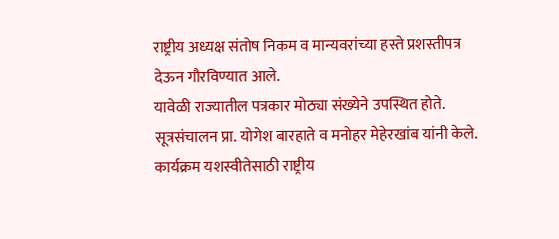राष्ट्रीय अध्यक्ष संतोष निकम व मान्यवरांच्या हस्ते प्रशस्तीपत्र देऊन गौरविण्यात आले.
यावेळी राज्यातील पत्रकार मोठ्या संख्येने उपस्थित होते.
सूत्रसंचालन प्रा. योगेश बारहाते व मनोहर मेहेरखांब यांनी केले.
कार्यक्रम यशस्वीतेसाठी राष्ट्रीय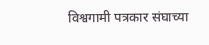विश्वगामी पत्रकार संघाच्या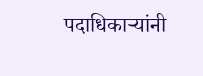पदाधिकाऱ्यांनी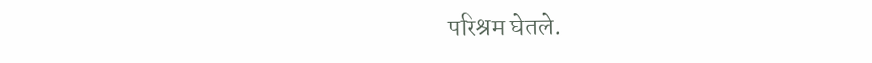परिश्रम घेतले.